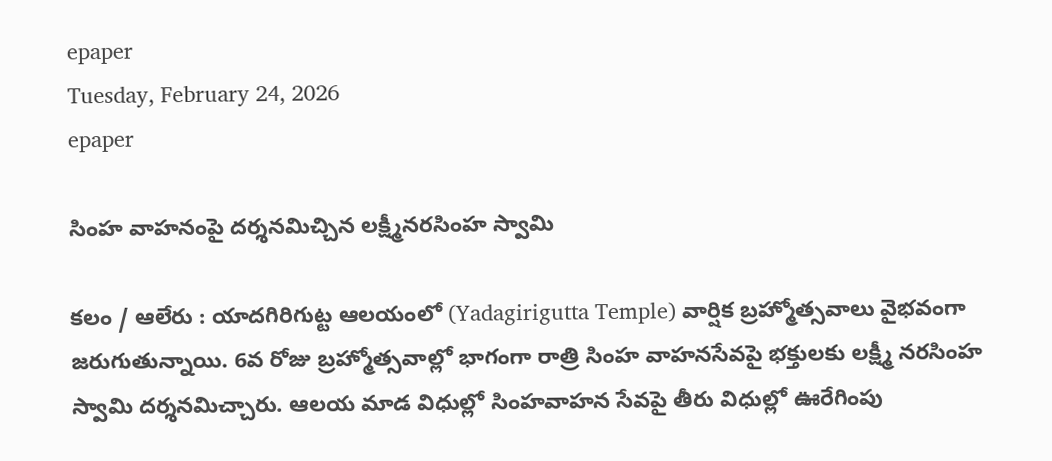epaper
Tuesday, February 24, 2026
epaper

సింహ వాహనంపై దర్శనమిచ్చిన లక్ష్మీనరసింహ స్వామి

కలం / ఆలేరు : యాదగిరిగుట్ట ఆలయంలో (Yadagirigutta Temple) వార్షిక బ్రహ్మోత్సవాలు వైభవంగా జరుగుతున్నాయి. 6వ రోజు బ్రహ్మోత్సవాల్లో భాగంగా రాత్రి సింహ వాహనసేవపై భక్తులకు లక్ష్మీ నరసింహ స్వామి దర్శనమిచ్చారు. ఆలయ మాడ విధుల్లో సింహవాహన సేవపై తీరు విధుల్లో ఊరేగింపు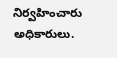నిర్వహించారు అధికారులు.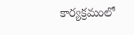కార్యక్రమంలో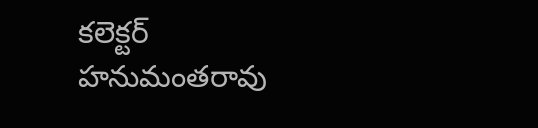కలెక్టర్ హనుమంతరావు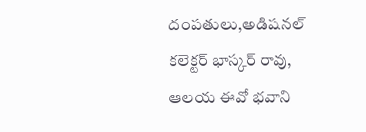దంపతులు,అడిషనల్ కలెక్టర్ భాస్కర్ రావు, ఆలయ ఈవో భవాని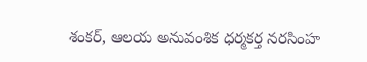శంకర్, ఆలయ అనువంశిక ధర్మకర్త నరసింహ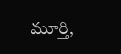మూర్తి,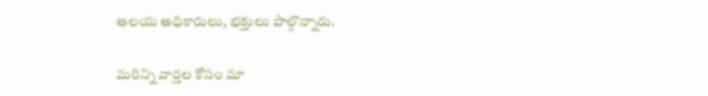ఆలయ అధికారులు, భక్తులు పాల్గొన్నారు.

మ‌రిన్ని వార్త‌ల కోసం మా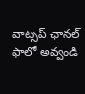వాట్స‌ప్ ఛాన‌ల్ ఫాలో అవ్వండి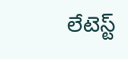లేటెస్ట్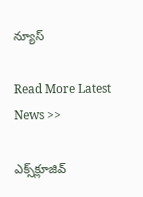న్యూస్‌

Read More Latest News >>

ఎక్స్‌క్లూజివ్‌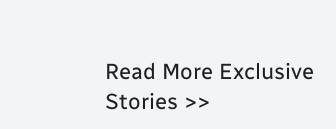Read More Exclusive Stories >>